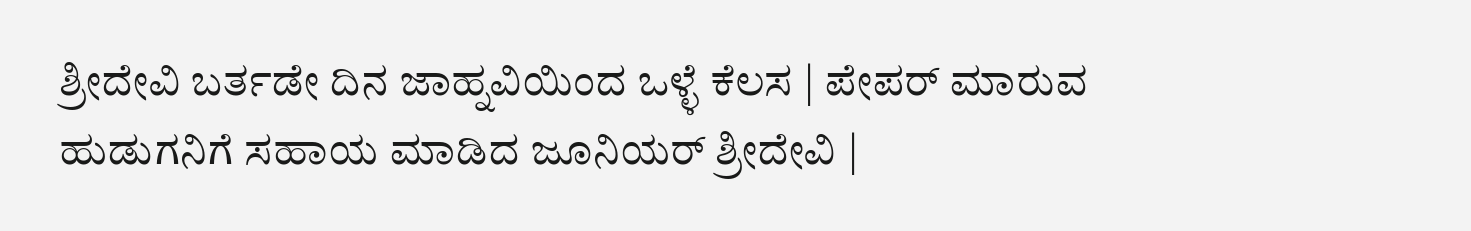ಶ್ರೀದೇವಿ ಬರ್ತಡೇ ದಿನ ಜಾಹ್ನವಿಯಿಂದ ಒಳ್ಳೆ ಕೆಲಸ | ಪೇಪರ್ ಮಾರುವ ಹುಡುಗನಿಗೆ ಸಹಾಯ ಮಾಡಿದ ಜೂನಿಯರ್ ಶ್ರೀದೇವಿ |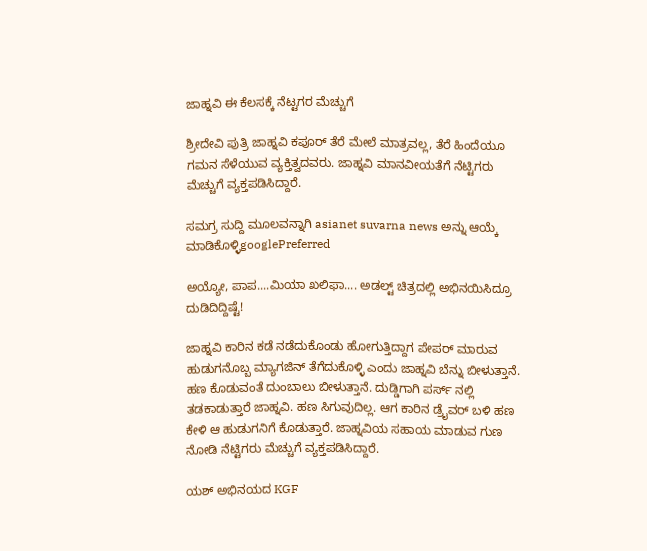ಜಾಹ್ನವಿ ಈ ಕೆಲಸಕ್ಕೆ ನೆಟ್ಟಗರ ಮೆಚ್ಚುಗೆ

ಶ್ರೀದೇವಿ ಪುತ್ರಿ ಜಾಹ್ನವಿ ಕಪೂರ್ ತೆರೆ ಮೇಲೆ ಮಾತ್ರವಲ್ಲ, ತೆರೆ ಹಿಂದೆಯೂ ಗಮನ ಸೆಳೆಯುವ ವ್ಯಕ್ತಿತ್ವದವರು. ಜಾಹ್ನವಿ ಮಾನವೀಯತೆಗೆ ನೆಟ್ಟಿಗರು ಮೆಚ್ಚುಗೆ ವ್ಯಕ್ತಪಡಿಸಿದ್ದಾರೆ.

ಸಮಗ್ರ ಸುದ್ದಿ ಮೂಲವನ್ನಾಗಿ asianet suvarna news ಅನ್ನು ಆಯ್ಕೆ ಮಾಡಿಕೊಳ್ಳಿgooglePreferred

ಅಯ್ಯೋ, ಪಾಪ....ಮಿಯಾ ಖಲಿಫಾ.... ಅಡಲ್ಟ್ ಚಿತ್ರದಲ್ಲಿ ಅಭಿನಯಿಸಿದ್ರೂ ದುಡಿದಿದ್ದಿಷ್ಟೆ!

ಜಾಹ್ನವಿ ಕಾರಿನ ಕಡೆ ನಡೆದುಕೊಂಡು ಹೋಗುತ್ತಿದ್ದಾಗ ಪೇಪರ್ ಮಾರುವ ಹುಡುಗನೊಬ್ಬ ಮ್ಯಾಗಜಿನ್ ತೆಗೆದುಕೊಳ್ಳಿ ಎಂದು ಜಾಹ್ನವಿ ಬೆನ್ನು ಬೀಳುತ್ತಾನೆ. ಹಣ ಕೊಡುವಂತೆ ದುಂಬಾಲು ಬೀಳುತ್ತಾನೆ. ದುಡ್ಡಿಗಾಗಿ ಪರ್ಸ್ ನಲ್ಲಿ ತಡಕಾಡುತ್ತಾರೆ ಜಾಹ್ನವಿ. ಹಣ ಸಿಗುವುದಿಲ್ಲ. ಆಗ ಕಾರಿನ ಡ್ರೈವರ್ ಬಳಿ ಹಣ ಕೇಳಿ ಆ ಹುಡುಗನಿಗೆ ಕೊಡುತ್ತಾರೆ. ಜಾಹ್ನವಿಯ ಸಹಾಯ ಮಾಡುವ ಗುಣ ನೋಡಿ ನೆಟ್ಟಿಗರು ಮೆಚ್ಚುಗೆ ವ್ಯಕ್ತಪಡಿಸಿದ್ದಾರೆ.

ಯಶ್ ಅಭಿನಯದ KGF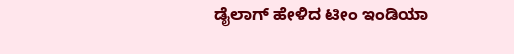ಡೈಲಾಗ್ ಹೇಳಿದ ಟೀಂ ಇಂಡಿಯಾ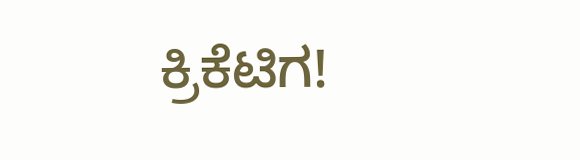ಕ್ರಿಕೆಟಿಗ!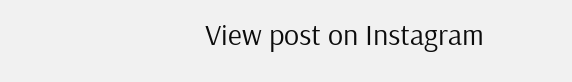View post on Instagram